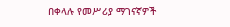በቀላሉ የመሥሪያ ማገናኛዎች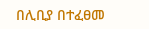በሊቢያ በተፈፀመ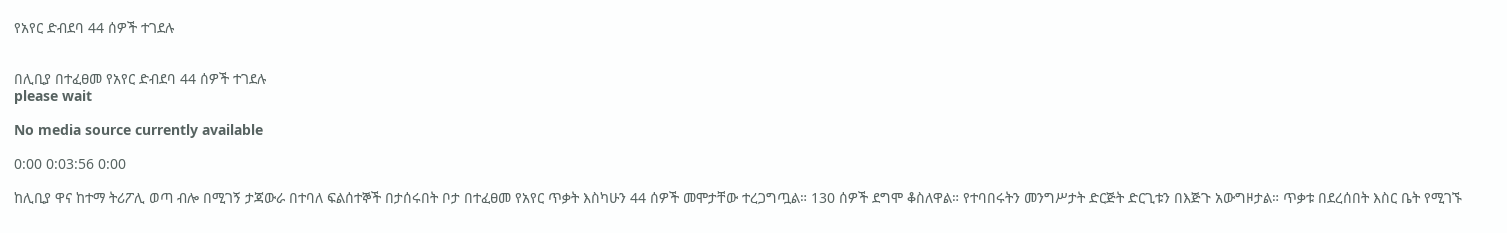የአየር ድብደባ 44 ሰዎች ተገደሉ


በሊቢያ በተፈፀመ የአየር ድብደባ 44 ሰዎች ተገደሉ
please wait

No media source currently available

0:00 0:03:56 0:00

ከሊቢያ ዋና ከተማ ትሪፖሊ ወጣ ብሎ በሚገኝ ታጃውራ በተባለ ፍልሰተኞች በታሰሩበት ቦታ በተፈፀመ የአየር ጥቃት እስካሁን 44 ሰዎች መሞታቸው ተረጋግጧል። 130 ሰዎች ደግሞ ቆስለዋል። የተባበሩትን መንግሥታት ድርጅት ድርጊቱን በእጅጉ አውግዞታል። ጥቃቱ በደረሰበት እስር ቤት የሚገኙ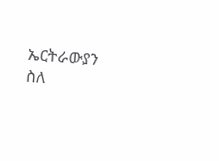ኤርትራውያን ስለ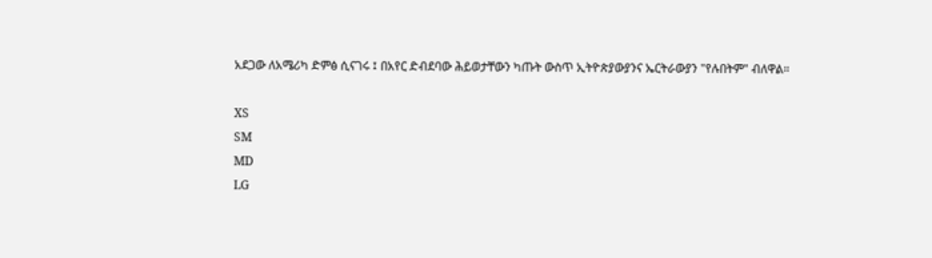አደጋው ለአሜሪካ ድምፅ ሲናገሩ ፤ በአየር ድብደባው ሕይወታቸውን ካጡት ውስጥ ኢትዮጵያውያንና ኤርትራውያን "የሉበትም" ብለዋል።

XS
SM
MD
LG